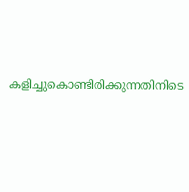കളിച്ചുകൊണ്ടിരിക്കുന്നതിനിടെ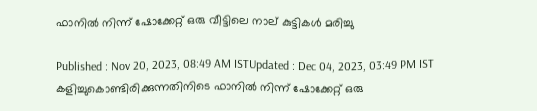ഫാനില്‍ നിന്ന് ഷോക്കേറ്റ് ഒരു വീട്ടിലെ നാല് കുട്ടികള്‍ മരിച്ചു

Published : Nov 20, 2023, 08:49 AM ISTUpdated : Dec 04, 2023, 03:49 PM IST
കളിച്ചുകൊണ്ടിരിക്കുന്നതിനിടെ ഫാനില്‍ നിന്ന് ഷോക്കേറ്റ് ഒരു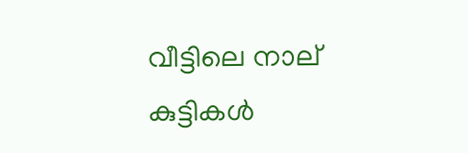വീട്ടിലെ നാല് കുട്ടികള്‍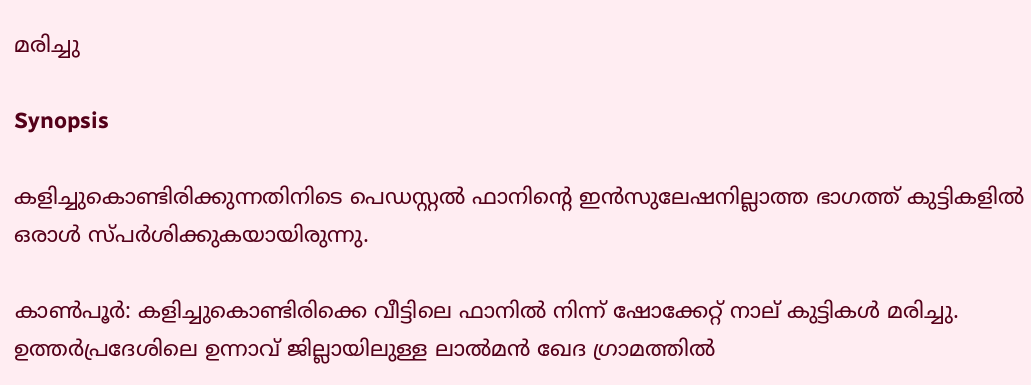മരിച്ചു

Synopsis

കളിച്ചുകൊണ്ടിരിക്കുന്നതിനിടെ പെഡസ്റ്റല്‍ ഫാനിന്റെ ഇന്‍സുലേഷനില്ലാത്ത ഭാഗത്ത് കുട്ടികളില്‍ ഒരാള്‍ സ്പര്‍ശിക്കുകയായിരുന്നു.

കാണ്‍പൂര്‍: കളിച്ചുകൊണ്ടിരിക്കെ വീട്ടിലെ ഫാനില്‍ നിന്ന് ഷോക്കേറ്റ് നാല് കുട്ടികള്‍ മരിച്ചു. ഉത്തര്‍പ്രദേശിലെ ഉന്നാവ് ജില്ലായിലുള്ള ലാല്‍മന്‍ ഖേദ ഗ്രാമത്തില്‍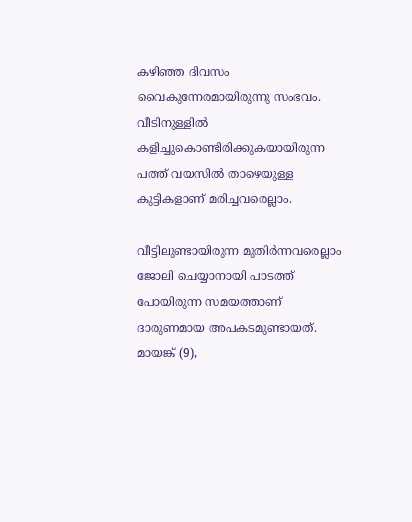കഴിഞ്ഞ ദിവസം വൈകുന്നേരമായിരുന്നു സംഭവം. വീടിനുള്ളില്‍ കളിച്ചുകൊണ്ടിരിക്കുകയായിരുന്ന പത്ത് വയസില്‍ താഴെയുള്ള കുട്ടികളാണ് മരിച്ചവരെല്ലാം.

വീട്ടിലുണ്ടായിരുന്ന മുതിര്‍ന്നവരെല്ലാം ജോലി ചെയ്യാനായി പാടത്ത് പോയിരുന്ന സമയത്താണ് ദാരുണമായ അപകടമുണ്ടായത്. മായങ്ക് (9),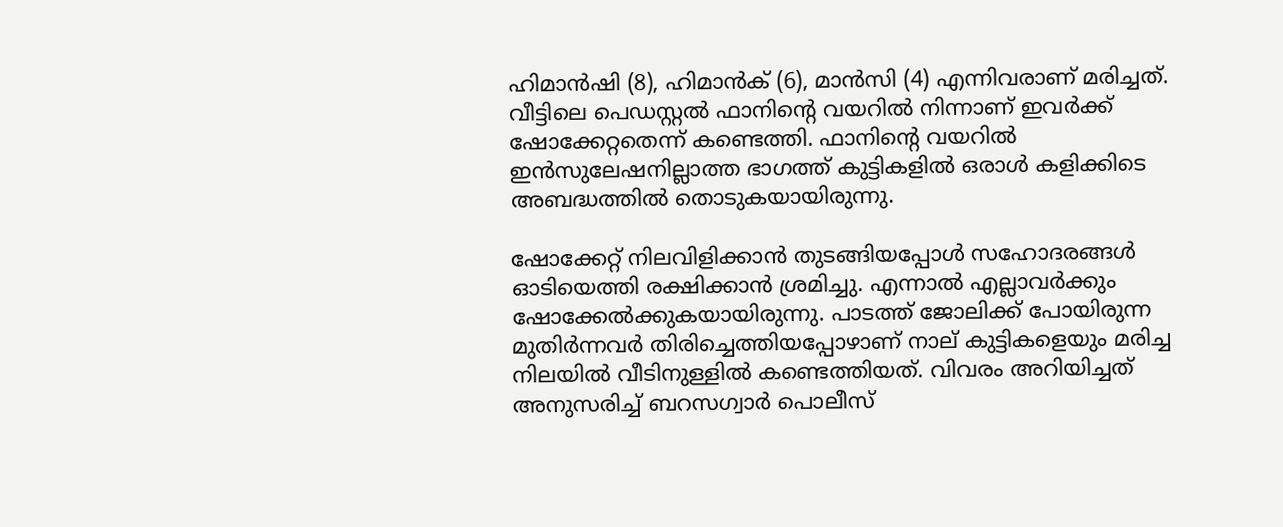ഹിമാന്‍ഷി (8), ഹിമാന്‍ക് (6), മാന്‍സി (4) എന്നിവരാണ് മരിച്ചത്. വീട്ടിലെ പെഡസ്റ്റല്‍ ഫാനിന്റെ വയറില്‍ നിന്നാണ് ഇവര്‍ക്ക് ഷോക്കേറ്റതെന്ന് കണ്ടെത്തി. ഫാനിന്റെ വയറില്‍  ഇന്‍സുലേഷനില്ലാത്ത ഭാഗത്ത് കുട്ടികളില്‍ ഒരാള്‍ കളിക്കിടെ അബദ്ധത്തില്‍ തൊടുകയായിരുന്നു.

ഷോക്കേറ്റ് നിലവിളിക്കാന്‍ തുടങ്ങിയപ്പോള്‍ സഹോദരങ്ങള്‍ ഓടിയെത്തി രക്ഷിക്കാന്‍ ശ്രമിച്ചു. എന്നാല്‍ എല്ലാവര്‍ക്കും ഷോക്കേല്‍ക്കുകയായിരുന്നു. പാടത്ത് ജോലിക്ക് പോയിരുന്ന മുതിര്‍ന്നവര്‍ തിരിച്ചെത്തിയപ്പോഴാണ് നാല് കുട്ടികളെയും മരിച്ച നിലയില്‍ വീടിനുള്ളില്‍ കണ്ടെത്തിയത്. വിവരം അറിയിച്ചത് അനുസരിച്ച് ബറസഗ്വാര്‍ പൊലീസ്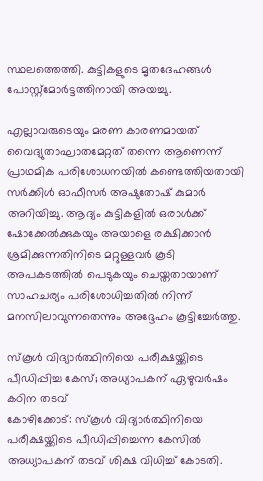സ്ഥലത്തെത്തി. കുട്ടികളുടെ മൃതദേഹങ്ങള്‍ പോസ്റ്റ്മോര്‍ട്ടത്തിനായി അയച്ചു.

എല്ലാവരുടെയും മരണ കാരണമായത് വൈദ്യുതാഘാതമേറ്റത് തന്നെ ആണെന്ന് പ്രാഥമിക പരിശോധനയില്‍ കണ്ടെത്തിയതായി സര്‍ക്കിള്‍ ഓഫീസര്‍ അഷുതോഷ് കുമാര്‍ അറിയിച്ചു. ആദ്യം കുട്ടികളില്‍ ഒരാള്‍ക്ക് ഷോക്കേല്‍ക്കുകയും അയാളെ രക്ഷിക്കാന്‍ ശ്രമിക്കുന്നതിനിടെ മറ്റുള്ളവര്‍ കൂടി അപകടത്തില്‍ പെടുകയും ചെയ്തതായാണ് സാഹചര്യം പരിശോധിച്ചതില്‍ നിന്ന് മനസിലാവുന്നതെന്നും അദ്ദേഹം കൂട്ടിച്ചേര്‍ത്തു.

സ്കൂള്‍ വിദ്യാര്‍ത്ഥിനിയെ പരീക്ഷയ്ക്കിടെ പീഡിപ്പിച്ച കേസ്; അധ്യാപകന് ഏഴുവര്‍ഷം കഠിന തടവ്
കോഴിക്കോട്: സ്കൂള്‍ വിദ്യാര്‍ത്ഥിനിയെ പരീക്ഷയ്ക്കിടെ പീഡിപ്പിച്ചെന്ന കേസില്‍ അധ്യാപകന് തടവ് ശിക്ഷ വിധിച്ച് കോടതി.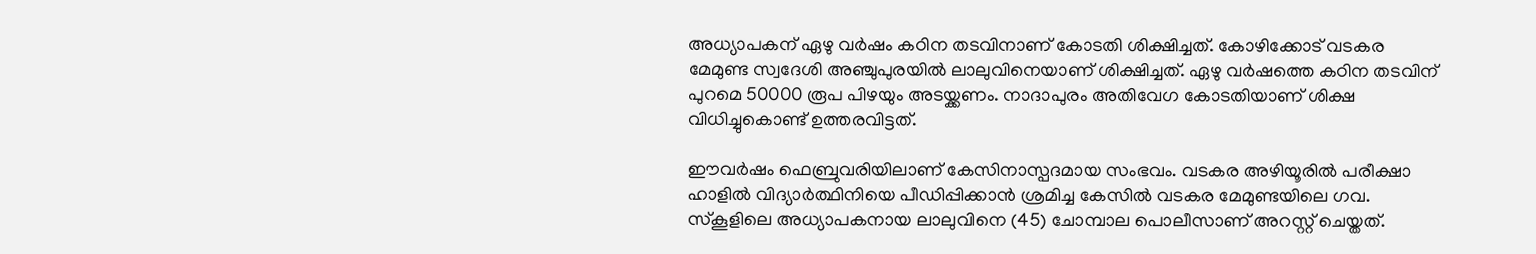അധ്യാപകന് ഏഴു വര്‍ഷം കഠിന തടവിനാണ് കോടതി ശിക്ഷിച്ചത്. കോഴിക്കോട് വടകര മേമുണ്ട സ്വദേശി അഞ്ചുപുരയിൽ ലാലുവിനെയാണ് ശിക്ഷിച്ചത്. ഏഴു വര്‍ഷത്തെ കഠിന തടവിന് പുറമെ 50000 രൂപ പിഴയും അടയ്ക്കണം. നാദാപുരം അതിവേഗ കോടതിയാണ് ശിക്ഷ വിധിച്ചുകൊണ്ട് ഉത്തരവിട്ടത്.

ഈവര്‍ഷം ഫെബ്രുവരിയിലാണ് കേസിനാസ്പദമായ സംഭവം. വടകര അഴിയൂരില്‍ പരീക്ഷാ ഹാളില്‍ വിദ്യാര്‍ത്ഥിനിയെ പീഡിപ്പിക്കാന്‍ ശ്രമിച്ച കേസില്‍ വടകര മേമുണ്ടയിലെ ഗവ. സ്കൂളിലെ അധ്യാപകനായ ലാലുവിനെ (45) ചോമ്പാല പൊലീസാണ് അറസ്റ്റ് ചെയ്തത്.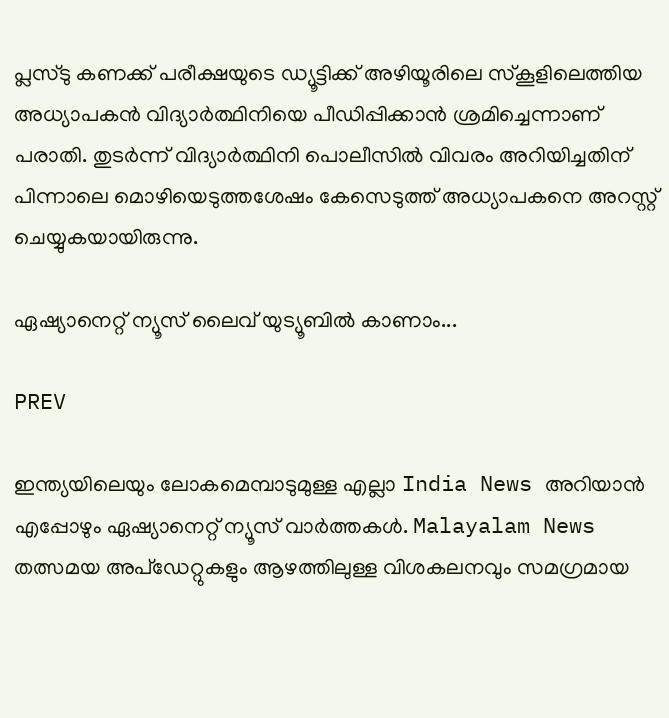പ്ലസ്ടു കണക്ക് പരീക്ഷയുടെ ഡ്യൂട്ടിക്ക് അഴിയൂരിലെ സ്കൂളിലെത്തിയ അധ്യാപകന്‍ വിദ്യാര്‍ത്ഥിനിയെ പീഡിപ്പിക്കാന്‍ ശ്രമിച്ചെന്നാണ് പരാതി. തുടര്‍ന്ന് വിദ്യാര്‍ത്ഥിനി പൊലീസില്‍ വിവരം അറിയിച്ചതിന് പിന്നാലെ മൊഴിയെടുത്തശേഷം കേസെടുത്ത് അധ്യാപകനെ അറസ്റ്റ് ചെയ്യുകയായിരുന്നു.

ഏഷ്യാനെറ്റ് ന്യൂസ് ലൈവ് യുട്യൂബില്‍ കാണാം...

PREV

ഇന്ത്യയിലെയും ലോകമെമ്പാടുമുള്ള എല്ലാ India News അറിയാൻ എപ്പോഴും ഏഷ്യാനെറ്റ് ന്യൂസ് വാർത്തകൾ. Malayalam News   തത്സമയ അപ്‌ഡേറ്റുകളും ആഴത്തിലുള്ള വിശകലനവും സമഗ്രമായ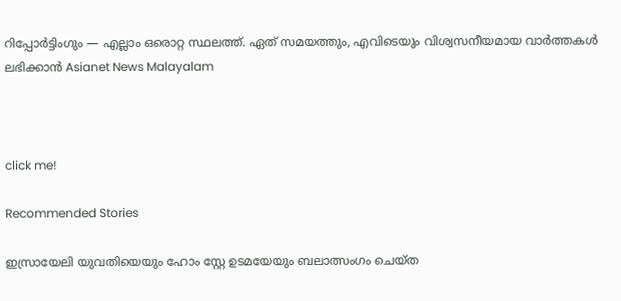റിപ്പോർട്ടിംഗും — എല്ലാം ഒരൊറ്റ സ്ഥലത്ത്. ഏത് സമയത്തും, എവിടെയും വിശ്വസനീയമായ വാർത്തകൾ ലഭിക്കാൻ Asianet News Malayalam



click me!

Recommended Stories

ഇസ്രായേലി യുവതിയെയും ഹോം സ്റ്റേ ഉടമയേയും ബലാത്സംഗം ചെയ്ത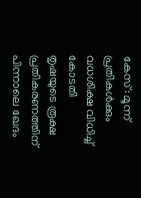കേസ്: മൂന്ന് പ്രതികൾക്കും വധശിക്ഷ വിധിച്ച് കോടതി
തൃഷയുടെ രൂക്ഷ പ്രതികരണത്തിന് പിന്നാലെ ഖേദം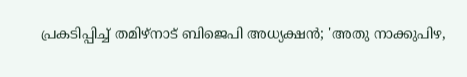പ്രകടിപ്പിച്ച് തമിഴ്നാട് ബിജെപി അധ്യക്ഷൻ; 'അതു നാക്കുപിഴ,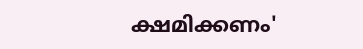ക്ഷമിക്കണം'